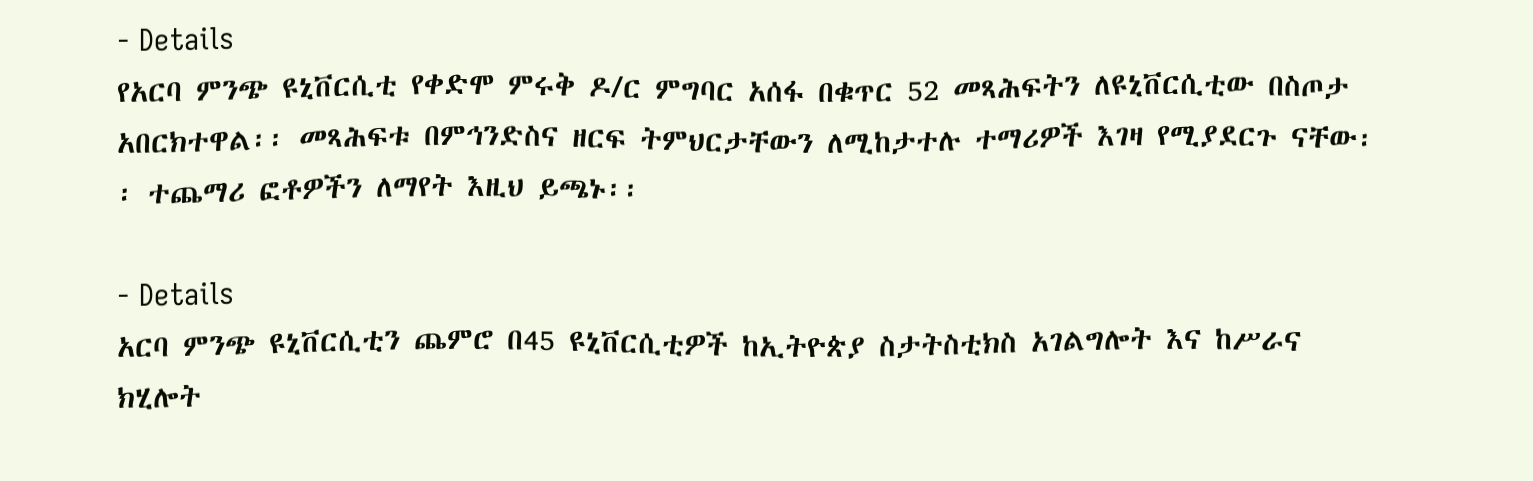- Details
የአርባ ምንጭ ዩኒቨርሲቲ የቀድሞ ምሩቅ ዶ/ር ምግባር አሰፋ በቁጥር 52 መጻሕፍትን ለዩኒቨርሲቲው በስጦታ አበርክተዋል፡፡ መጻሕፍቱ በምኅንድስና ዘርፍ ትምህርታቸውን ለሚከታተሉ ተማሪዎች እገዛ የሚያደርጉ ናቸው፡፡ ተጨማሪ ፎቶዎችን ለማየት እዚህ ይጫኑ፡፡

- Details
አርባ ምንጭ ዩኒቨርሲቲን ጨምሮ በ45 ዩኒቨርሲቲዎች ከኢትዮጵያ ስታትስቲክስ አገልግሎት እና ከሥራና ክሂሎት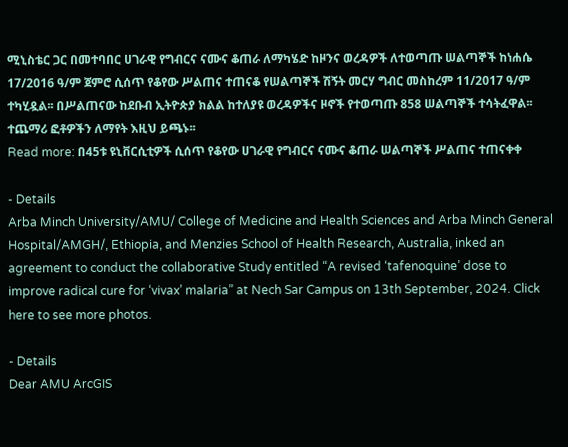ሚኒስቴር ጋር በመተባበር ሀገራዊ የግብርና ናሙና ቆጠራ ለማካሄድ ከዞንና ወረዳዎች ለተወጣጡ ሠልጣኞች ከነሐሴ 17/2016 ዓ/ም ጀምሮ ሲሰጥ የቆየው ሥልጠና ተጠናቆ የሠልጣኞች ሽኝት መርሃ ግብር መስከረም 11/2017 ዓ/ም ተካሂዷል፡፡ በሥልጠናው ከደቡብ ኢትዮጵያ ክልል ከተለያዩ ወረዳዎችና ዞኖች የተወጣጡ 858 ሠልጣኞች ተሳትፈዋል፡፡ ተጨማሪ ፎቶዎችን ለማየት እዚህ ይጫኑ፡፡
Read more: በ45ቱ ዩኒቨርሲቲዎች ሲሰጥ የቆየው ሀገራዊ የግብርና ናሙና ቆጠራ ሠልጣኞች ሥልጠና ተጠናቀቀ

- Details
Arba Minch University/AMU/ College of Medicine and Health Sciences and Arba Minch General Hospital/AMGH/, Ethiopia, and Menzies School of Health Research, Australia, inked an agreement to conduct the collaborative Study entitled “A revised ‘tafenoquine’ dose to improve radical cure for ‘vivax’ malaria” at Nech Sar Campus on 13th September, 2024. Click here to see more photos.

- Details
Dear AMU ArcGIS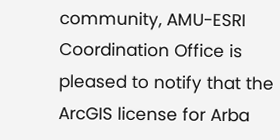community, AMU-ESRI Coordination Office is pleased to notify that the ArcGIS license for Arba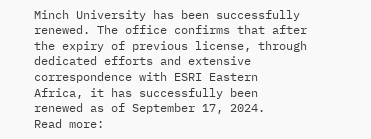Minch University has been successfully renewed. The office confirms that after the expiry of previous license, through dedicated efforts and extensive correspondence with ESRI Eastern Africa, it has successfully been renewed as of September 17, 2024.
Read more: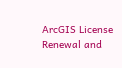ArcGIS License Renewal and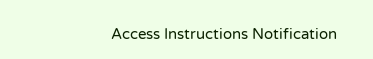Access Instructions Notification